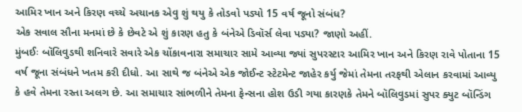આમિર ખાન અને કિરણ વચ્ચે અચાનક એવુ શું થયુ કે તોડવો પડ્યો 15 વર્ષ જૂનો સંબંધ?
એક સવાલ સૌના મનમાં છે કે છેવટે એ શું કારણ હતુ કે બંનેએ ડિવૉર્સ લેવા પડ્યા? જાણો અહીં.
મુંબઈઃ બૉલિવુડથી શનિવારે સવારે એક ચોંકાવનારા સમાચાર સામે આવ્યા જ્યાં સુપરસ્ટાર આમિર ખાન અને કિરણ રાવે પોતાના 15 વર્ષ જૂના સંબંધને ખતમ કરી દીધો. આ સાથે જ બંનેએ એક જોઈન્ટ સ્ટેટમેન્ટ જાહેર કર્યુ જેમાં તેમના તરફથી એલાન કરવામાં આવ્યુ કે હવે તેમના રસ્તા અલગ છે. આ સમાચાર સાંભળીને તેમના ફેન્સના હોશ ઉડી ગયા કારણકે તેમને બૉલિવુડમાં સુપર ક્યુટ બૉન્ડિંગ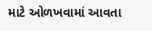માટે ઓળખવામાં આવતા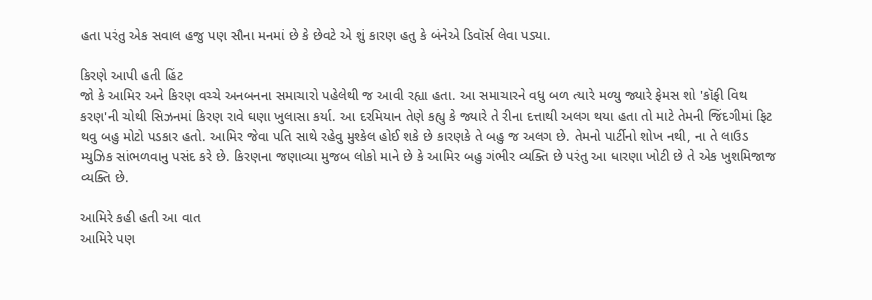હતા પરંતુ એક સવાલ હજુ પણ સૌના મનમાં છે કે છેવટે એ શું કારણ હતુ કે બંનેએ ડિવૉર્સ લેવા પડ્યા.

કિરણે આપી હતી હિંટ
જો કે આમિર અને કિરણ વચ્ચે અનબનના સમાચારો પહેલેથી જ આવી રહ્યા હતા. આ સમાચારને વધુ બળ ત્યારે મળ્યુ જ્યારે ફેમસ શો 'કૉફી વિથ કરણ'ની ચોથી સિઝનમાં કિરણ રાવે ઘણા ખુલાસા કર્યા. આ દરમિયાન તેણે કહ્યુ કે જ્યારે તે રીના દત્તાથી અલગ થયા હતા તો માટે તેમની જિંદગીમાં ફિટ થવુ બહુ મોટો પડકાર હતો. આમિર જેવા પતિ સાથે રહેવુ મુશ્કેલ હોઈ શકે છે કારણકે તે બહુ જ અલગ છે. તેમનો પાર્ટીનો શોખ નથી, ના તે લાઉડ મ્યુઝિક સાંભળવાનુ પસંદ કરે છે. કિરણના જણાવ્યા મુજબ લોકો માને છે કે આમિર બહુ ગંભીર વ્યક્તિ છે પરંતુ આ ધારણા ખોટી છે તે એક ખુશમિજાજ વ્યક્તિ છે.

આમિરે કહી હતી આ વાત
આમિરે પણ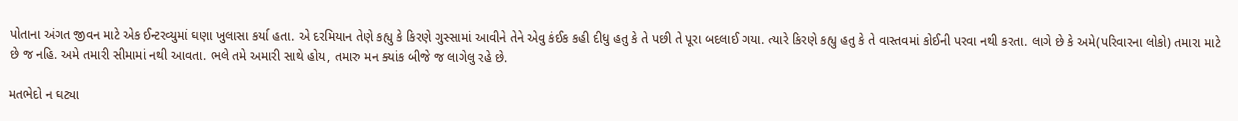પોતાના અંગત જીવન માટે એક ઈન્ટરવ્યુમાં ઘણા ખુલાસા કર્યા હતા. એ દરમિયાન તેણે કહ્યુ કે કિરણે ગુસ્સામાં આવીને તેને એવુ કંઈક કહી દીધુ હતુ કે તે પછી તે પૂરા બદલાઈ ગયા. ત્યારે કિરણે કહ્યુ હતુ કે તે વાસ્તવમાં કોઈની પરવા નથી કરતા. લાગે છે કે અમે(પરિવારના લોકો) તમારા માટે છે જ નહિ. અમે તમારી સીમામાં નથી આવતા. ભલે તમે અમારી સાથે હોય, તમારુ મન ક્યાંક બીજે જ લાગેલુ રહે છે.

મતભેદો ન ઘટ્યા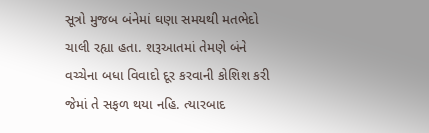સૂત્રો મુજબ બંનેમાં ઘણા સમયથી મતભેદો ચાલી રહ્યા હતા. શરૂઆતમાં તેમણે બંને વચ્ચેના બધા વિવાદો દૂર કરવાની કોશિશ કરી જેમાં તે સફળ થયા નહિ. ત્યારબાદ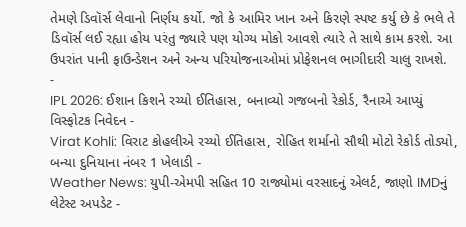તેમણે ડિવૉર્સ લેવાનો નિર્ણય કર્યો. જો કે આમિર ખાન અને કિરણે સ્પષ્ટ કર્યુ છે કે ભલે તે ડિવૉર્સ લઈ રહ્યા હોય પરંતુ જ્યારે પણ યોગ્ય મોકો આવશે ત્યારે તે સાથે કામ કરશે. આ ઉપરાંત પાની ફાઉન્ડેશન અને અન્ય પરિયોજનાઓમાં પ્રોફેશનલ ભાગીદારી ચાલુ રાખશે.
-
IPL 2026: ઈશાન કિશને રચ્યો ઈતિહાસ, બનાવ્યો ગજબનો રેકોર્ડ, રૈનાએ આપ્યું વિસ્ફોટક નિવેદન -
Virat Kohli: વિરાટ કોહલીએ રચ્યો ઈતિહાસ, રોહિત શર્માનો સૌથી મોટો રેકોર્ડ તોડ્યો, બન્યા દુનિયાના નંબર 1 ખેલાડી -
Weather News: યુપી-એમપી સહિત 10 રાજ્યોમાં વરસાદનું એલર્ટ, જાણો IMDનું લેટેસ્ટ અપડેટ -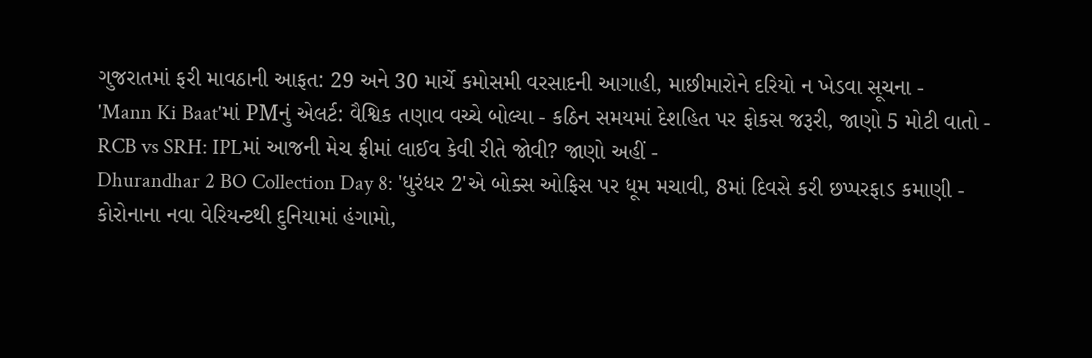ગુજરાતમાં ફરી માવઠાની આફત: 29 અને 30 માર્ચે કમોસમી વરસાદની આગાહી, માછીમારોને દરિયો ન ખેડવા સૂચના -
'Mann Ki Baat'માં PMનું એલર્ટ: વૈશ્વિક તણાવ વચ્ચે બોલ્યા - કઠિન સમયમાં દેશહિત પર ફોકસ જરૂરી, જાણો 5 મોટી વાતો -
RCB vs SRH: IPLમાં આજની મેચ ફ્રીમાં લાઈવ કેવી રીતે જોવી? જાણો અહીં -
Dhurandhar 2 BO Collection Day 8: 'ધુરંધર 2'એ બોક્સ ઓફિસ પર ધૂમ મચાવી, 8માં દિવસે કરી છપ્પરફાડ કમાણી -
કોરોનાના નવા વેરિયન્ટથી દુનિયામાં હંગામો,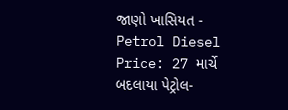જાણો ખાસિયત -
Petrol Diesel Price: 27 માર્ચે બદલાયા પેટ્રોલ-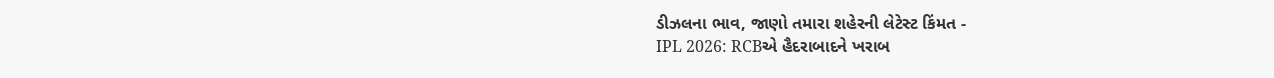ડીઝલના ભાવ, જાણો તમારા શહેરની લેટેસ્ટ કિંમત -
IPL 2026: RCBએ હૈદરાબાદને ખરાબ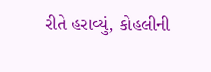રીતે હરાવ્યું, કોહલીની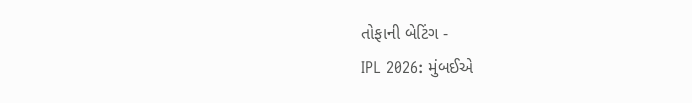તોફાની બેટિંગ -
IPL 2026: મુંબઈએ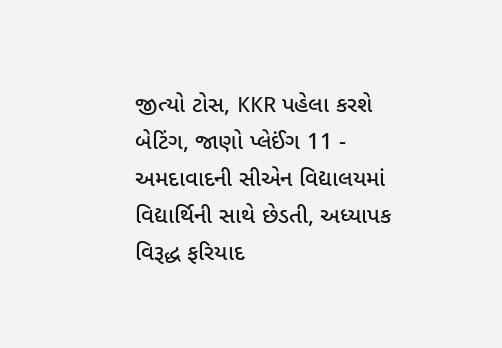જીત્યો ટોસ, KKR પહેલા કરશે બેટિંગ, જાણો પ્લેઈંગ 11 -
અમદાવાદની સીએન વિદ્યાલયમાં વિદ્યાર્થિની સાથે છેડતી, અધ્યાપક વિરૂદ્ધ ફરિયાદ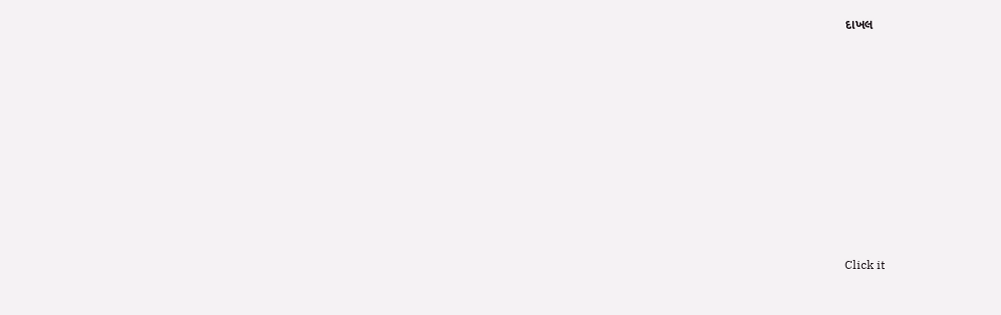દાખલ









Click it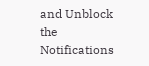and Unblock the Notifications